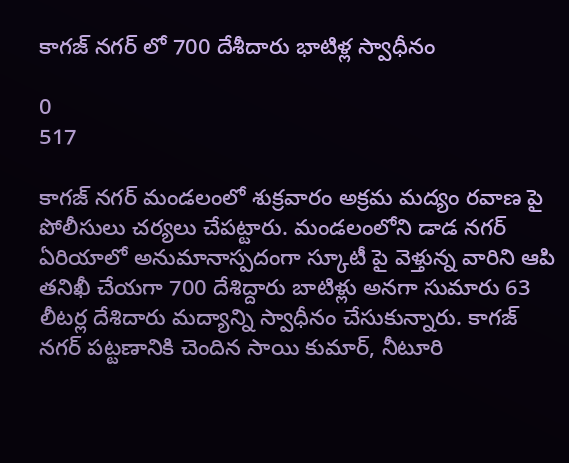కాగజ్ నగర్ లో 700 దేశీదారు భాటిళ్ల స్వాధీనం

0
517

కాగజ్ నగర్ మండలంలో శుక్రవారం అక్రమ మద్యం రవాణ పై పోలీసులు చర్యలు చేపట్టారు. మండలంలోని డాడ నగర్ ఏరియాలో అనుమానాస్పదంగా స్కూటీ పై వెళ్తున్న వారిని ఆపి తనిఖీ చేయగా 700 దేశిద్దారు బాటిళ్లు అనగా సుమారు 63 లీటర్ల దేశిదారు మద్యాన్ని స్వాధీనం చేసుకున్నారు. కాగజ్ నగర్ పట్టణానికి చెందిన సాయి కుమార్, నీటూరి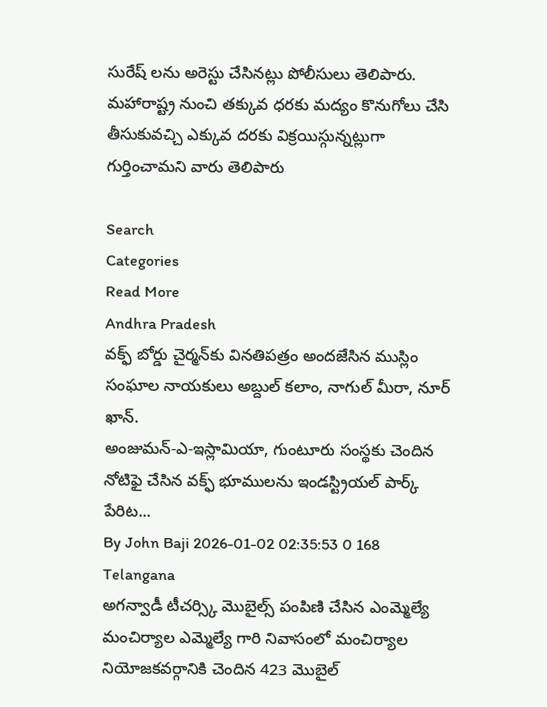సురేష్ లను అరెస్టు చేసినట్లు పోలీసులు తెలిపారు. మహారాష్ట్ర నుంచి తక్కువ ధరకు మద్యం కొనుగోలు చేసి తీసుకువచ్చి ఎక్కువ దరకు విక్రయిస్గున్నట్లుగా గుర్తించామని వారు తెలిపారు

Search
Categories
Read More
Andhra Pradesh
వక్ఫ్ బోర్డు చైర్మన్‌కు వినతిపత్రం అందజేసిన ముస్లిం సంఘాల నాయకులు అబ్దుల్ కలాం, నాగుల్ మీరా, నూర్ ఖాన్.
అంజుమన్-ఎ-ఇస్లామియా, గుంటూరు సంస్థకు చెందిన నోటిఫై చేసిన వక్ఫ్ భూములను ఇండస్ట్రియల్ పార్క్ పేరిట...
By John Baji 2026-01-02 02:35:53 0 168
Telangana
అగన్వాడీ టీచర్స్కి మొబైల్స్ పంపిణి చేసిన ఎంమ్మెల్యే
మంచిర్యాల ఎమ్మెల్యే గారి నివాసంలో మంచిర్యాల నియోజకవర్గానికి చెందిన 423 మొబైల్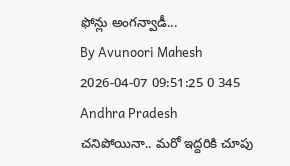ఫోన్లు అంగన్వాడీ...
By Avunoori Mahesh 2026-04-07 09:51:25 0 345
Andhra Pradesh
చనిపోయినా.. మరో ఇద్దరికి చూపు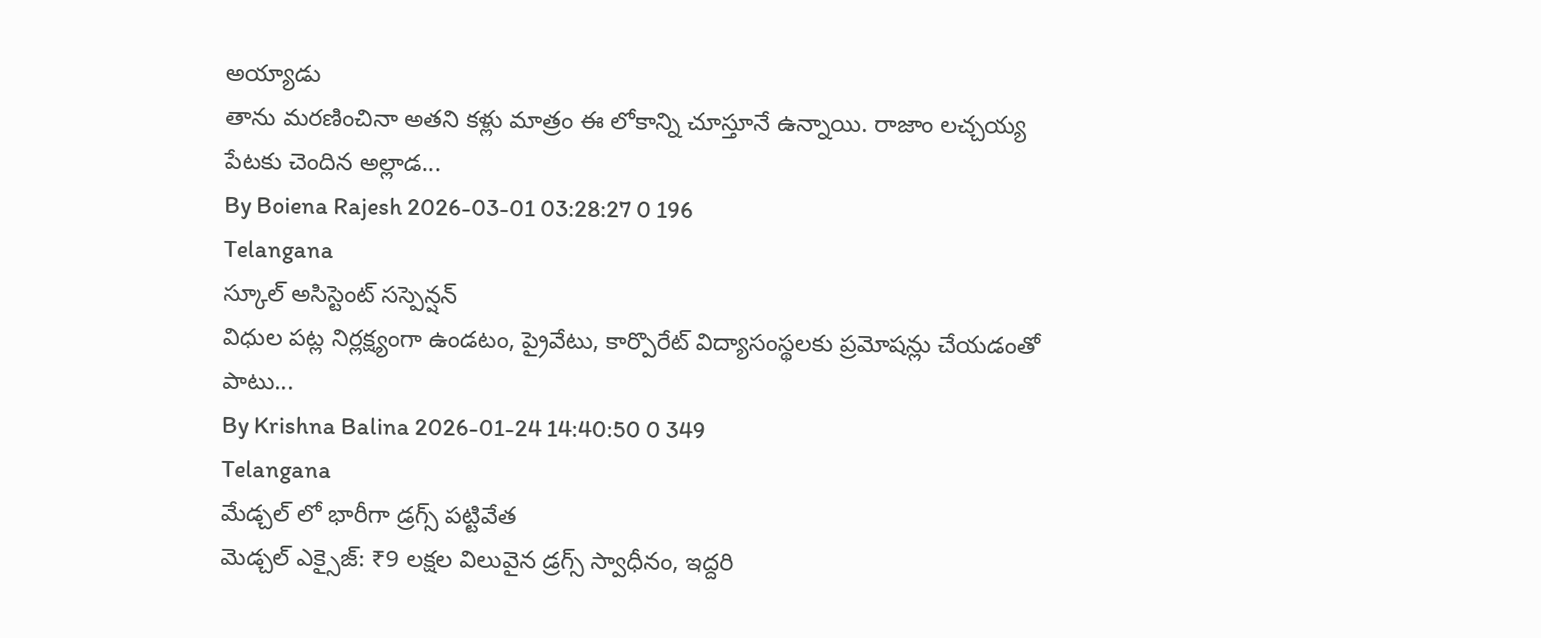అయ్యాడు
తాను మరణించినా అతని కళ్లు మాత్రం ఈ లోకాన్ని చూస్తూనే ఉన్నాయి. రాజాం లచ్చయ్య పేటకు చెందిన అల్లాడ...
By Boiena Rajesh 2026-03-01 03:28:27 0 196
Telangana
స్కూల్ అసిస్టెంట్ సస్పెన్షన్
విధుల పట్ల నిర్లక్ష్యంగా ఉండటం, ప్రైవేటు, కార్పొరేట్ విద్యాసంస్థలకు ప్రమోషన్లు చేయడంతో పాటు...
By Krishna Balina 2026-01-24 14:40:50 0 349
Telangana
మేడ్చల్ లో భారీగా డ్రగ్స్ పట్టివేత
మెడ్చల్ ఎక్సైజ్: ₹9 లక్షల విలువైన డ్రగ్స్ స్వాధీనం, ఇద్దరి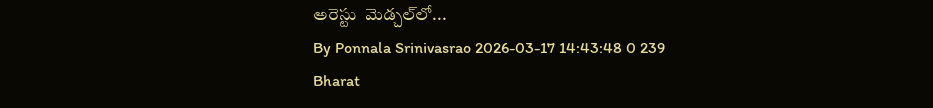అరెస్టు  మెడ్చల్‌లో...
By Ponnala Srinivasrao 2026-03-17 14:43:48 0 239
Bharat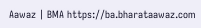Aawaz | BMA https://ba.bharataawaz.com